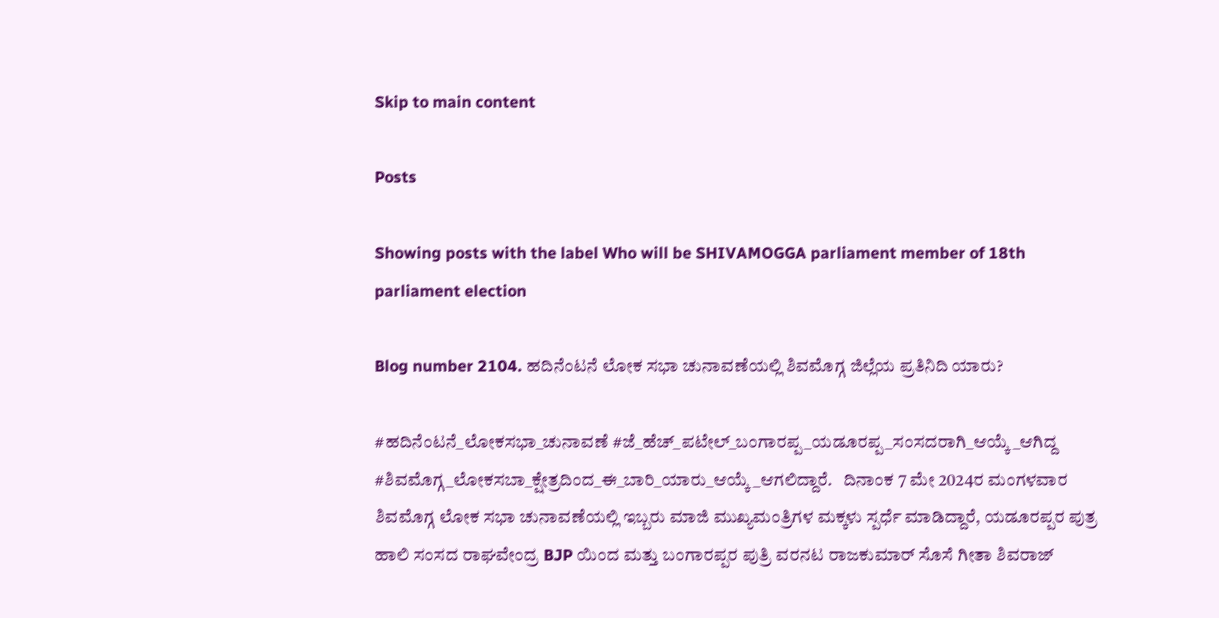Skip to main content

Posts

Showing posts with the label Who will be SHIVAMOGGA parliament member of 18th parliament election

Blog number 2104. ಹದಿನೆಂಟನೆ ಲೋಕ ಸಭಾ ಚುನಾವಣೆಯಲ್ಲಿ ಶಿವಮೊಗ್ಗ ಜಿಲ್ಲೆಯ ಪ್ರತಿನಿದಿ ಯಾರು?

#ಹದಿನೆಂಟನೆ_ಲೋಕಸಭಾ_ಚುನಾವಣೆ #ಜೆ_ಹೆಚ್_ಪಟೇಲ್_ಬಂಗಾರಪ್ಪ_ಯಡೂರಪ್ಪ_ಸಂಸದರಾಗಿ_ಆಯ್ಕೆ_ಆಗಿದ್ದ #ಶಿವಮೊಗ್ಗ_ಲೋಕಸಬಾ_ಕ್ಷೇತ್ರದಿಂದ_ಈ_ಬಾರಿ_ಯಾರು_ಆಯ್ಕೆ_ಆಗಲಿದ್ದಾರೆ.   ದಿನಾಂಕ 7 ಮೇ 2024ರ ಮಂಗಳವಾರ ಶಿವಮೊಗ್ಗ ಲೋಕ ಸಭಾ ಚುನಾವಣೆಯಲ್ಲಿ ಇಬ್ಬರು ಮಾಜಿ ಮುಖ್ಯಮಂತ್ರಿಗಳ ಮಕ್ಕಳು ಸ್ಪರ್ಧೆ ಮಾಡಿದ್ದಾರೆ, ಯಡೂರಪ್ಪರ ಪುತ್ರ ಹಾಲಿ ಸಂಸದ ರಾಘವೇಂದ್ರ BJP ಯಿಂದ ಮತ್ತು ಬಂಗಾರಪ್ಪರ ಪುತ್ರಿ ವರನಟ ರಾಜಕುಮಾರ್ ಸೊಸೆ ಗೀತಾ ಶಿವರಾಜ್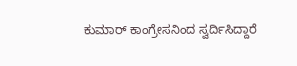ಕುಮಾರ್ ಕಾಂಗ್ರೇಸನಿಂದ ಸ್ವರ್ದಿಸಿದ್ದಾರೆ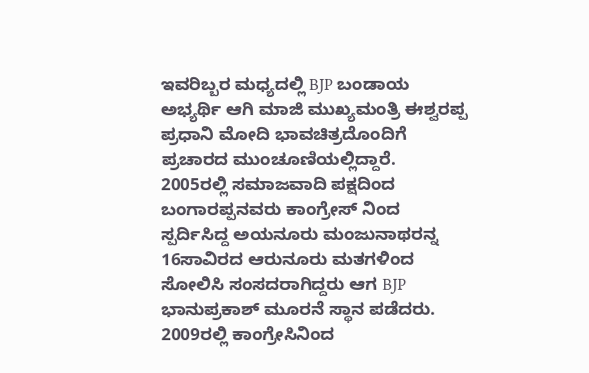ಇವರಿಬ್ಬರ ಮಧ್ಯದಲ್ಲಿ BJP ಬಂಡಾಯ ಅಭ್ಯರ್ಥಿ ಆಗಿ ಮಾಜಿ ಮುಖ್ಯಮಂತ್ರಿ ಈಶ್ವರಪ್ಪ ಪ್ರಧಾನಿ ಮೋದಿ ಭಾವಚಿತ್ರದೊಂದಿಗೆ ಪ್ರಚಾರದ ಮುಂಚೂಣಿಯಲ್ಲಿದ್ದಾರೆ.  2005ರಲ್ಲಿ ಸಮಾಜವಾದಿ ಪಕ್ಷದಿಂದ ಬಂಗಾರಪ್ಪನವರು ಕಾಂಗ್ರೇಸ್ ನಿಂದ ಸ್ಪರ್ದಿಸಿದ್ದ ಅಯನೂರು ಮಂಜುನಾಥರನ್ನ 16ಸಾವಿರದ ಆರುನೂರು ಮತಗಳಿಂದ ಸೋಲಿಸಿ ಸಂಸದರಾಗಿದ್ದರು ಆಗ BJP ಭಾನುಪ್ರಕಾಶ್ ಮೂರನೆ ಸ್ಥಾನ ಪಡೆದರು.   2009ರಲ್ಲಿ ಕಾಂಗ್ರೇಸಿನಿಂದ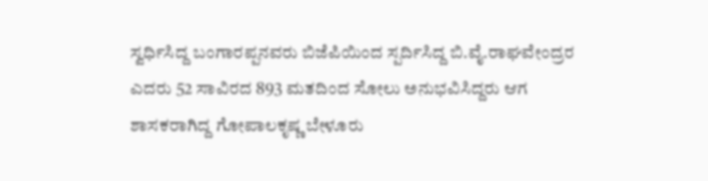ಸ್ವರ್ಧಿಸಿದ್ದ ಬಂಗಾರಪ್ಪನವರು ಬಿಜೆಪಿಯಿಂದ ಸ್ಪರ್ದಿಸಿದ್ದ ಬಿ.ವೈ.ರಾಘವೇಂದ್ರರ ಎದರು 52 ಸಾವಿರದ 893 ಮತದಿಂದ ಸೋಲು ಅನುಭವಿಸಿದ್ದರು ಆಗ ಶಾಸಕರಾಗಿದ್ದ ಗೋಪಾಲಕೃಷ್ಣ ಬೇಳೂರು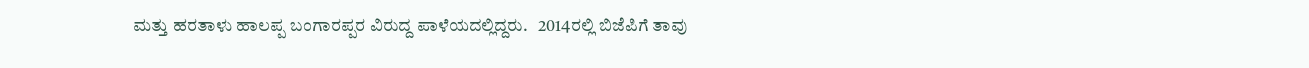ಮತ್ತು ಹರತಾಳು ಹಾಲಪ್ಪ ಬಂಗಾರಪ್ಪರ ವಿರುದ್ದ ಪಾಳೆಯದಲ್ಲಿದ್ದರು.   2014ರಲ್ಲಿ ಬಿಜೆಪಿಗೆ ತಾವು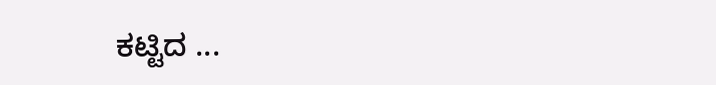ಕಟ್ಟಿದ ...